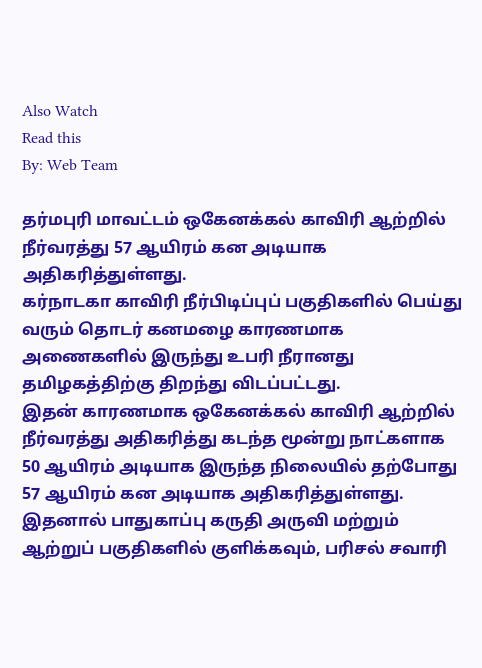Also Watch
Read this
By: Web Team

தர்மபுரி மாவட்டம் ஒகேனக்கல் காவிரி ஆற்றில் நீர்வரத்து 57 ஆயிரம் கன அடியாக அதிகரித்துள்ளது.
கர்நாடகா காவிரி நீர்பிடிப்புப் பகுதிகளில் பெய்து வரும் தொடர் கனமழை காரணமாக அணைகளில் இருந்து உபரி நீரானது தமிழகத்திற்கு திறந்து விடப்பட்டது.
இதன் காரணமாக ஒகேனக்கல் காவிரி ஆற்றில் நீர்வரத்து அதிகரித்து கடந்த மூன்று நாட்களாக 50 ஆயிரம் அடியாக இருந்த நிலையில் தற்போது 57 ஆயிரம் கன அடியாக அதிகரித்துள்ளது.
இதனால் பாதுகாப்பு கருதி அருவி மற்றும் ஆற்றுப் பகுதிகளில் குளிக்கவும், பரிசல் சவாரி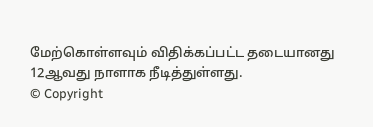மேற்கொள்ளவும் விதிக்கப்பட்ட தடையானது 12ஆவது நாளாக நீடித்துள்ளது.
© Copyright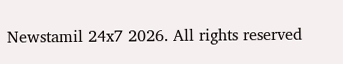Newstamil 24x7 2026. All rights reserved